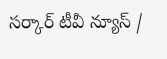సర్కార్ టీవీ న్యూస్ /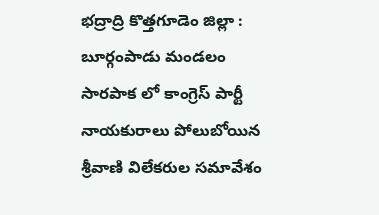భద్రాద్రి కొత్తగూడెం జిల్లా : బూర్గంపాడు మండలం సారపాక లో కాంగ్రెస్ పార్టీ నాయకురాలు పోలుబోయిన శ్రీవాణి విలేకరుల సమావేశం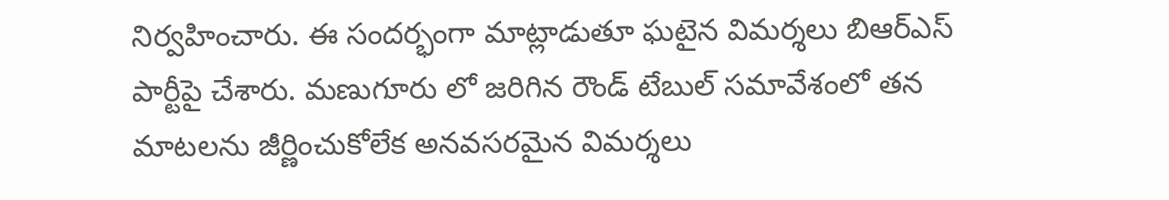నిర్వహించారు. ఈ సందర్భంగా మాట్లాడుతూ ఘటైన విమర్శలు బిఆర్ఎస్ పార్టీపై చేశారు. మణుగూరు లో జరిగిన రౌండ్ టేబుల్ సమావేశంలో తన మాటలను జీర్ణించుకోలేక అనవసరమైన విమర్శలు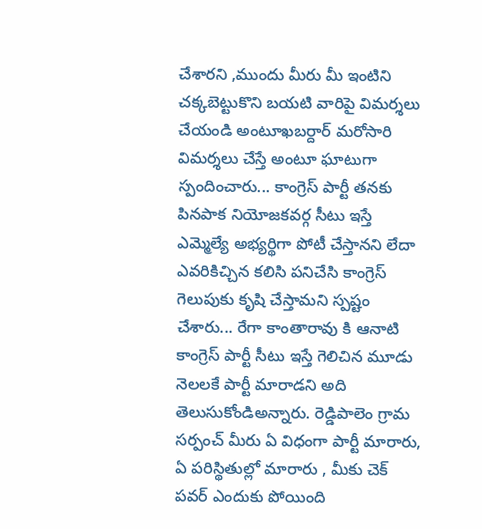చేశారని ,ముందు మీరు మీ ఇంటిని చక్కబెట్టుకొని బయటి వారిపై విమర్శలు చేయండి అంటూఖబర్దార్ మరోసారి విమర్శలు చేస్తే అంటూ ఘాటుగా స్పందించారు... కాంగ్రెస్ పార్టీ తనకు పినపాక నియోజకవర్గ సీటు ఇస్తే ఎమ్మెల్యే అభ్యర్థిగా పోటీ చేస్తానని లేదా ఎవరికిచ్చిన కలిసి పనిచేసి కాంగ్రెస్ గెలుపుకు కృషి చేస్తామని స్పష్టం చేశారు... రేగా కాంతారావు కి ఆనాటి కాంగ్రెస్ పార్టీ సీటు ఇస్తే గెలిచిన మూడు నెలలకే పార్టీ మారాడని అది తెలుసుకోండిఅన్నారు. రెడ్డిపాలెం గ్రామ సర్పంచ్ మీరు ఏ విధంగా పార్టీ మారారు, ఏ పరిస్థితుల్లో మారారు , మీకు చెక్ పవర్ ఎందుకు పోయింది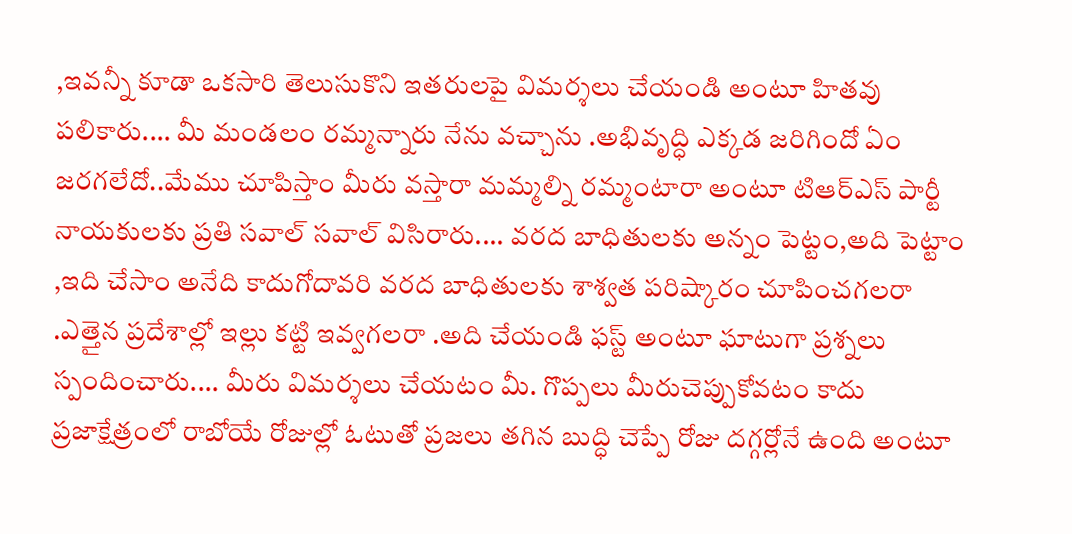,ఇవన్నీ కూడా ఒకసారి తెలుసుకొని ఇతరులపై విమర్శలు చేయండి అంటూ హితవు పలికారు.... మీ మండలం రమ్మన్నారు నేను వచ్చాను .అభివృద్ధి ఎక్కడ జరిగిందో ఏం జరగలేదో..మేము చూపిస్తాం మీరు వస్తారా మమ్మల్ని రమ్మంటారా అంటూ టిఆర్ఎస్ పార్టీ నాయకులకు ప్రతి సవాల్ సవాల్ విసిరారు.... వరద బాధితులకు అన్నం పెట్టం,అది పెట్టాం ,ఇది చేసాం అనేది కాదుగోదావరి వరద బాధితులకు శాశ్వత పరిష్కారం చూపించగలరా .ఎత్తైన ప్రదేశాల్లో ఇల్లు కట్టి ఇవ్వగలరా .అది చేయండి ఫస్ట్ అంటూ ఘాటుగా ప్రశ్నలు స్పందించారు.... మీరు విమర్శలు చేయటం మీ. గొప్పలు మీరుచెప్పుకోవటం కాదు ప్రజాక్షేత్రంలో రాబోయే రోజుల్లో ఓటుతో ప్రజలు తగిన బుద్ధి చెప్పే రోజు దగ్గర్లోనే ఉంది అంటూ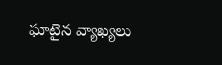ఘాటైన వ్యాఖ్యలు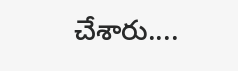చేశారు....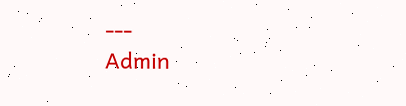---
Admin